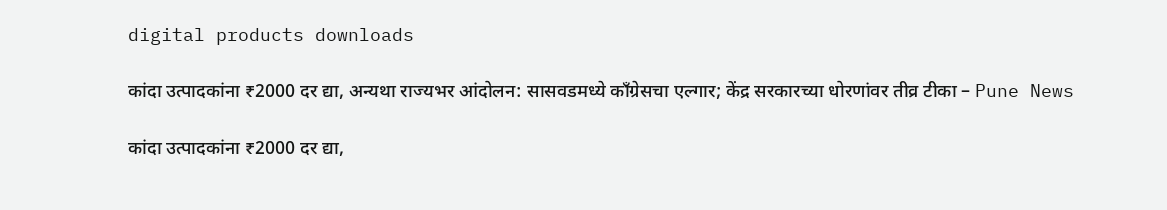digital products downloads

कांदा उत्पादकांना ₹2000 दर द्या, अन्यथा राज्यभर आंदोलन: सासवडमध्ये काँग्रेसचा एल्गार; केंद्र सरकारच्या धोरणांवर तीव्र टीका – Pune News

कांदा उत्पादकांना ₹2000 दर द्या,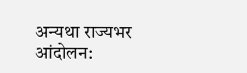अन्यथा राज्यभर आंदोलन: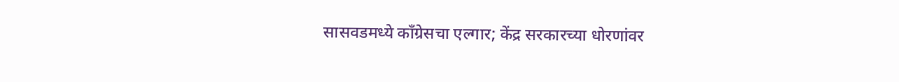सासवडमध्ये काँग्रेसचा एल्गार; केंद्र सरकारच्या धोरणांवर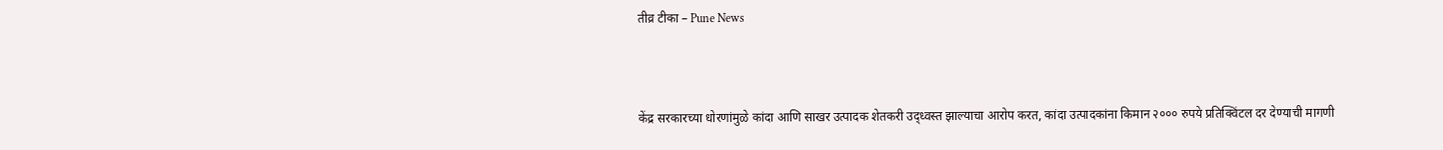तीव्र टीका – Pune News



केंद्र सरकारच्या धोरणांमुळे कांदा आणि साखर उत्पादक शेतकरी उद्ध्वस्त झाल्याचा आरोप करत, कांदा उत्पादकांना किमान २००० रुपये प्रतिक्विंटल दर देण्याची मागणी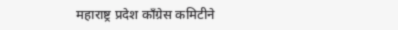महाराष्ट्र प्रदेश काँग्रेस कमिटीने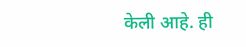केली आहे. ही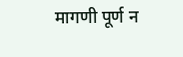मागणी पूर्ण न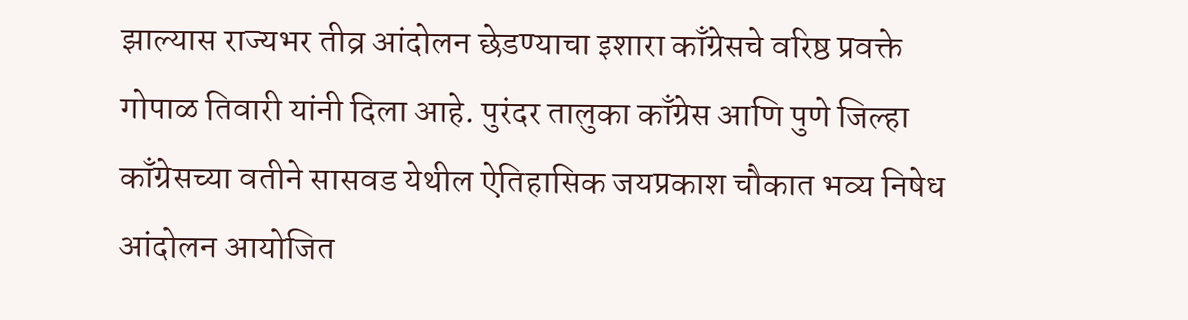झाल्यास राज्यभर तीव्र आंदोलन छेडण्याचा इशारा काँग्रेसचे वरिष्ठ प्रवक्ते गोपाळ तिवारी यांनी दिला आहे. पुरंदर तालुका काँग्रेस आणि पुणे जिल्हा काँग्रेसच्या वतीने सासवड येथील ऐतिहासिक जयप्रकाश चौकात भव्य निषेध आंदोलन आयोजित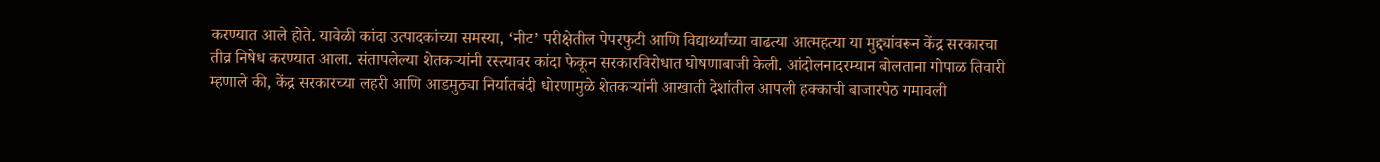करण्यात आले होते. यावेळी कांदा उत्पादकांच्या समस्या, ‘नीट’ परीक्षेतील पेपरफुटी आणि विद्यार्थ्यांच्या वाढत्या आत्महत्या या मुद्द्यांवरून केंद्र सरकारचा तीव्र निषेध करण्यात आला. संतापलेल्या शेतकऱ्यांनी रस्त्यावर कांदा फेकून सरकारविरोधात घोषणाबाजी केली. आंदोलनादरम्यान बोलताना गोपाळ तिवारी म्हणाले की, केंद्र सरकारच्या लहरी आणि आडमुठ्या निर्यातबंदी धोरणामुळे शेतकऱ्यांनी आखाती देशांतील आपली हक्काची बाजारपेठ गमावली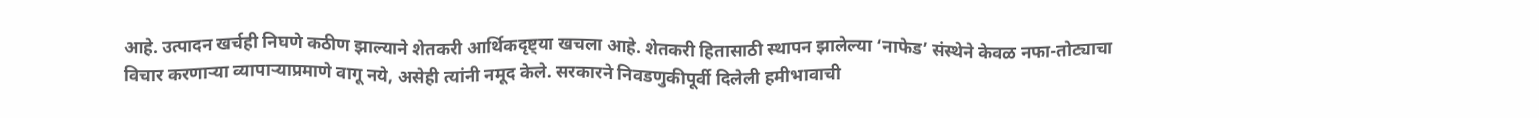आहे. उत्पादन खर्चही निघणे कठीण झाल्याने शेतकरी आर्थिकदृष्ट्या खचला आहे. शेतकरी हितासाठी स्थापन झालेल्या ‘नाफेड’ संस्थेने केवळ नफा-तोट्याचा विचार करणाऱ्या व्यापाऱ्याप्रमाणे वागू नये, असेही त्यांनी नमूद केले. सरकारने निवडणुकीपूर्वी दिलेली हमीभावाची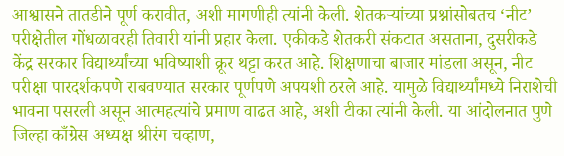आश्वासने तातडीने पूर्ण करावीत, अशी मागणीही त्यांनी केली. शेतकऱ्यांच्या प्रश्नांसोबतच ‘नीट’ परीक्षेतील गोंधळावरही तिवारी यांनी प्रहार केला. एकीकडे शेतकरी संकटात असताना, दुसरीकडे केंद्र सरकार विद्यार्थ्यांच्या भविष्याशी क्रूर थट्टा करत आहे. शिक्षणाचा बाजार मांडला असून, नीट परीक्षा पारदर्शकपणे राबवण्यात सरकार पूर्णपणे अपयशी ठरले आहे. यामुळे विद्यार्थ्यांमध्ये निराशेची भावना पसरली असून आत्महत्यांचे प्रमाण वाढत आहे, अशी टीका त्यांनी केली. या आंदोलनात पुणे जिल्हा काँग्रेस अध्यक्ष श्रीरंग चव्हाण,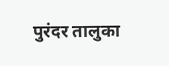पुरंदर तालुका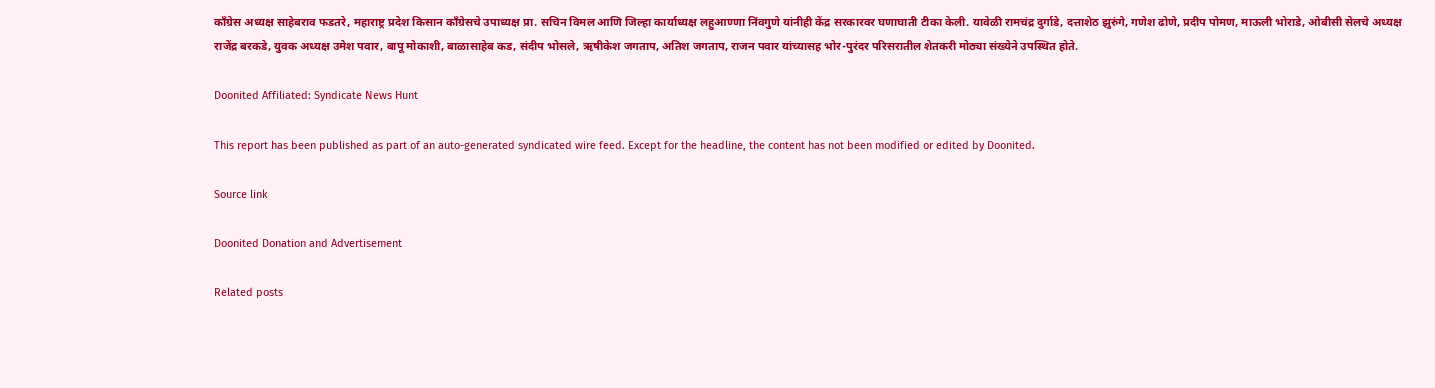काँग्रेस अध्यक्ष साहेबराव फडतरे, महाराष्ट्र प्रदेश किसान काँग्रेसचे उपाध्यक्ष प्रा. सचिन विमल आणि जिल्हा कार्याध्यक्ष लहुआण्णा निंवगुणे यांनीही केंद्र सरकारवर घणाघाती टीका केली. यावेळी रामचंद्र दुर्गाडे, दत्ताशेठ झुरुंगे, गणेश ढोणे, प्रदीप पोमण, माऊली भोराडे, ओबीसी सेलचे अध्यक्ष राजेंद्र बरकडे, युवक अध्यक्ष उमेश पवार, बापू मोकाशी, बाळासाहेब कड, संदीप भोसले, ऋषीकेश जगताप, अतिश जगताप, राजन पवार यांच्यासह भोर-पुरंदर परिसरातील शेतकरी मोठ्या संख्येने उपस्थित होते.

Doonited Affiliated: Syndicate News Hunt

This report has been published as part of an auto-generated syndicated wire feed. Except for the headline, the content has not been modified or edited by Doonited.

Source link

Doonited Donation and Advertisement

Related posts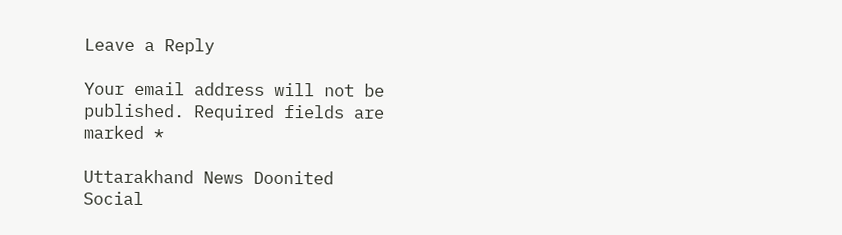Leave a Reply

Your email address will not be published. Required fields are marked *

Uttarakhand News Doonited
Social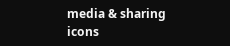media & sharing icons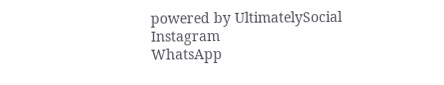powered by UltimatelySocial
Instagram
WhatsApp